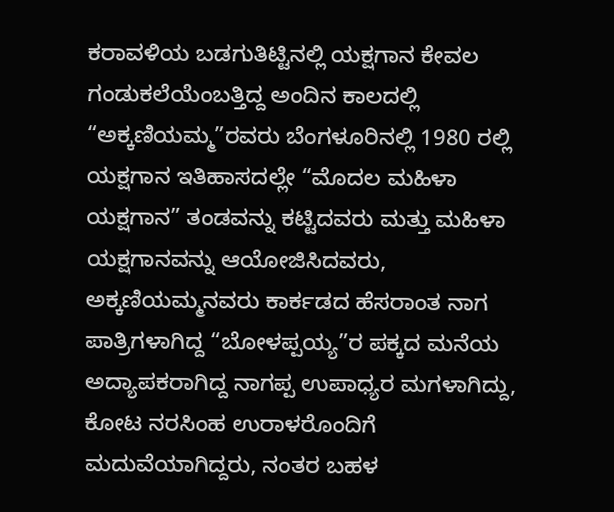ಕರಾವಳಿಯ ಬಡಗುತಿಟ್ಟಿನಲ್ಲಿ ಯಕ್ಷಗಾನ ಕೇವಲ ಗಂಡುಕಲೆಯೆಂಬತ್ತಿದ್ದ ಅಂದಿನ ಕಾಲದಲ್ಲಿ “ಅಕ್ಕಣಿಯಮ್ಮ”ರವರು ಬೆಂಗಳೂರಿನಲ್ಲಿ 1980 ರಲ್ಲಿ ಯಕ್ಷಗಾನ ಇತಿಹಾಸದಲ್ಲೇ “ಮೊದಲ ಮಹಿಳಾ ಯಕ್ಷಗಾನ” ತಂಡವನ್ನು ಕಟ್ಟಿದವರು ಮತ್ತು ಮಹಿಳಾ ಯಕ್ಷಗಾನವನ್ನು ಆಯೋಜಿಸಿದವರು, ಅಕ್ಕಣಿಯಮ್ಮನವರು ಕಾರ್ಕಡದ ಹೆಸರಾಂತ ನಾಗ ಪಾತ್ರಿಗಳಾಗಿದ್ದ “ಬೋಳಪ್ಪಯ್ಯ”ರ ಪಕ್ಕದ ಮನೆಯ ಅದ್ಯಾಪಕರಾಗಿದ್ದ ನಾಗಪ್ಪ ಉಪಾಧ್ಯರ ಮಗಳಾಗಿದ್ದು, ಕೋಟ ನರಸಿಂಹ ಉರಾಳರೊಂದಿಗೆ ಮದುವೆಯಾಗಿದ್ದರು, ನಂತರ ಬಹಳ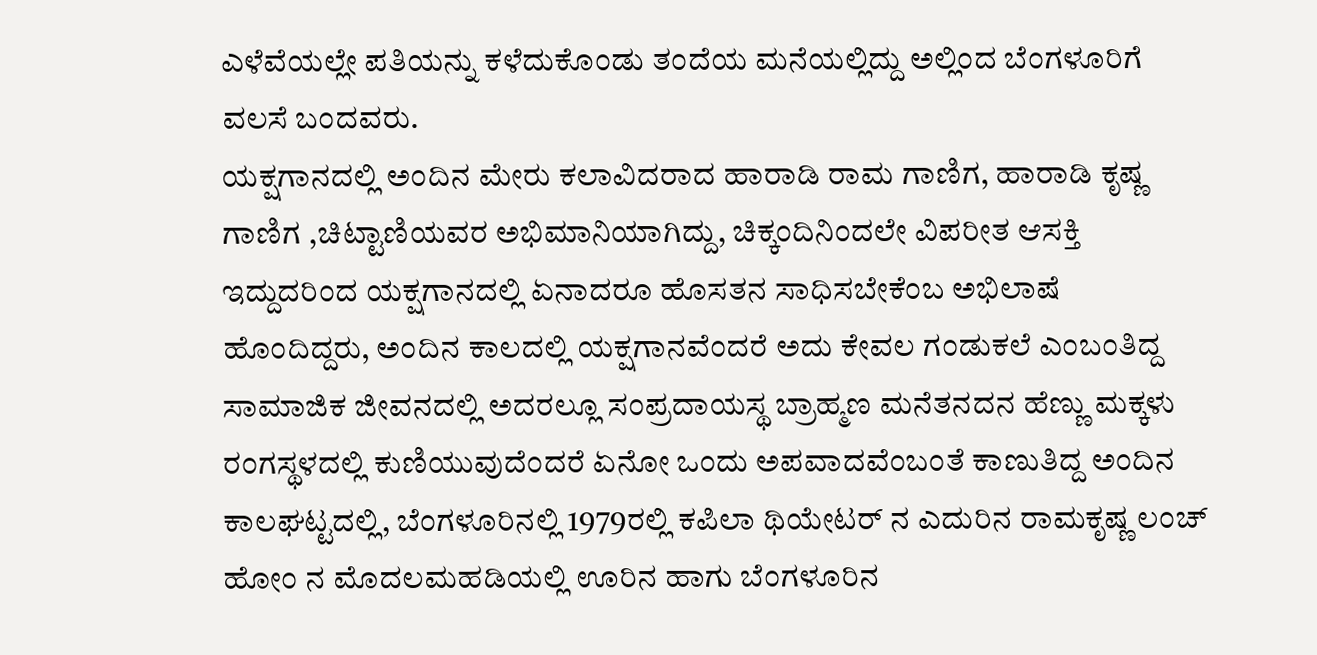ಎಳೆವೆಯಲ್ಲೇ ಪತಿಯನ್ನು ಕಳೆದುಕೊಂಡು ತಂದೆಯ ಮನೆಯಲ್ಲಿದ್ದು ಅಲ್ಲಿಂದ ಬೆಂಗಳೂರಿಗೆ ವಲಸೆ ಬಂದವರು.
ಯಕ್ಷಗಾನದಲ್ಲಿ ಅಂದಿನ ಮೇರು ಕಲಾವಿದರಾದ ಹಾರಾಡಿ ರಾಮ ಗಾಣಿಗ, ಹಾರಾಡಿ ಕೃಷ್ಣ ಗಾಣಿಗ ,ಚಿಟ್ಟಾಣಿಯವರ ಅಭಿಮಾನಿಯಾಗಿದ್ದು, ಚಿಕ್ಕಂದಿನಿಂದಲೇ ವಿಪರೀತ ಆಸಕ್ತಿ ಇದ್ದುದರಿಂದ ಯಕ್ಷಗಾನದಲ್ಲಿ ಏನಾದರೂ ಹೊಸತನ ಸಾಧಿಸಬೇಕೆಂಬ ಅಭಿಲಾಷೆ ಹೊಂದಿದ್ದರು, ಅಂದಿನ ಕಾಲದಲ್ಲಿ ಯಕ್ಷಗಾನವೆಂದರೆ ಅದು ಕೇವಲ ಗಂಡುಕಲೆ ಎಂಬಂತಿದ್ದ ಸಾಮಾಜಿಕ ಜೀವನದಲ್ಲಿ ಅದರಲ್ಲೂ ಸಂಪ್ರದಾಯಸ್ಥ ಬ್ರಾಹ್ಮಣ ಮನೆತನದನ ಹೆಣ್ಣು ಮಕ್ಕಳು ರಂಗಸ್ಥಳದಲ್ಲಿ ಕುಣಿಯುವುದೆಂದರೆ ಏನೋ ಒಂದು ಅಪವಾದವೆಂಬಂತೆ ಕಾಣುತಿದ್ದ ಅಂದಿನ ಕಾಲಘಟ್ಟದಲ್ಲಿ, ಬೆಂಗಳೂರಿನಲ್ಲಿ 1979ರಲ್ಲಿ ಕಪಿಲಾ ಥಿಯೇಟರ್ ನ ಎದುರಿನ ರಾಮಕೃಷ್ಣ ಲಂಚ್ ಹೋಂ ನ ಮೊದಲಮಹಡಿಯಲ್ಲಿ ಊರಿನ ಹಾಗು ಬೆಂಗಳೂರಿನ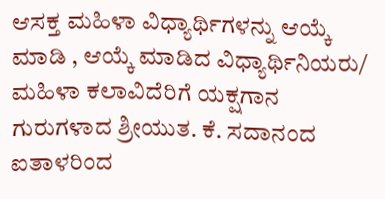ಆಸಕ್ತ ಮಹಿಳಾ ವಿಧ್ಯಾರ್ಥಿಗಳನ್ನು ಆಯ್ಕೆ ಮಾಡಿ , ಆಯ್ಕೆ ಮಾಡಿದ ವಿಧ್ಯಾರ್ಥಿನಿಯರು/ ಮಹಿಳಾ ಕಲಾವಿದೆರಿಗೆ ಯಕ್ಷಗಾನ ಗುರುಗಳಾದ ಶ್ರೀಯುತ. ಕೆ. ಸದಾನಂದ ಐತಾಳರಿಂದ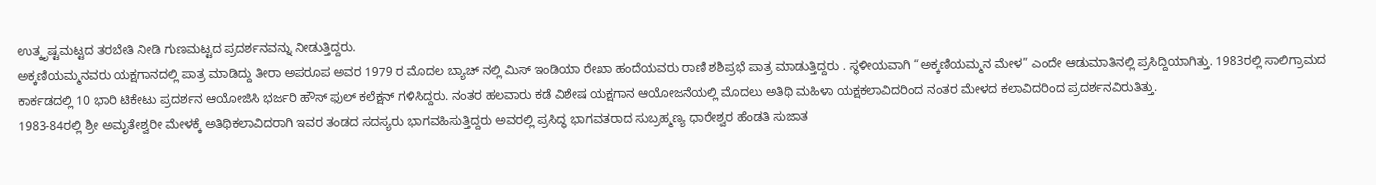ಉತ್ಕೃಷ್ಟಮಟ್ಟದ ತರಬೇತಿ ನೀಡಿ ಗುಣಮಟ್ಟದ ಪ್ರದರ್ಶನವನ್ನು ನೀಡುತ್ತಿದ್ದರು.
ಅಕ್ಕಣಿಯಮ್ಮನವರು ಯಕ್ಷಗಾನದಲ್ಲಿ ಪಾತ್ರ ಮಾಡಿದ್ದು ತೀರಾ ಅಪರೂಪ ಅವರ 1979 ರ ಮೊದಲ ಬ್ಯಾಚ್ ನಲ್ಲಿ ಮಿಸ್ ಇಂಡಿಯಾ ರೇಖಾ ಹಂದೆಯವರು ರಾಣಿ ಶಶಿಪ್ರಭೆ ಪಾತ್ರ ಮಾಡುತ್ತಿದ್ದರು . ಸ್ಥಳೀಯವಾಗಿ “ಅಕ್ಕಣಿಯಮ್ಮನ ಮೇಳ” ಎಂದೇ ಆಡುಮಾತಿನಲ್ಲಿ ಪ್ರಸಿದ್ದಿಯಾಗಿತ್ತು. 1983ರಲ್ಲಿ ಸಾಲಿಗ್ರಾಮದ ಕಾರ್ಕಡದಲ್ಲಿ 10 ಭಾರಿ ಟಿಕೇಟು ಪ್ರದರ್ಶನ ಆಯೋಜಿಸಿ ಭರ್ಜರಿ ಹೌಸ್ ಫುಲ್ ಕಲೆಕ್ಷನ್ ಗಳಿಸಿದ್ದರು. ನಂತರ ಹಲವಾರು ಕಡೆ ವಿಶೇಷ ಯಕ್ಷಗಾನ ಆಯೋಜನೆಯಲ್ಲಿ ಮೊದಲು ಅತಿಥಿ ಮಹಿಳಾ ಯಕ್ಷಕಲಾವಿದರಿಂದ ನಂತರ ಮೇಳದ ಕಲಾವಿದರಿಂದ ಪ್ರದರ್ಶನವಿರುತಿತ್ತು.
1983-84ರಲ್ಲಿ ಶ್ರೀ ಅಮೃತೇಶ್ವರೀ ಮೇಳಕ್ಕೆ ಅತಿಥಿಕಲಾವಿದರಾಗಿ ಇವರ ತಂಡದ ಸದಸ್ಯರು ಭಾಗವಹಿಸುತ್ತಿದ್ದರು ಅವರಲ್ಲಿ ಪ್ರಸಿದ್ಧ ಭಾಗವತರಾದ ಸುಬ್ರಹ್ಮಣ್ಯ ಧಾರೇಶ್ವರ ಹೆಂಡತಿ ಸುಜಾತ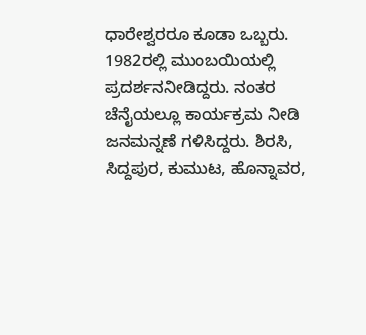ಧಾರೇಶ್ವರರೂ ಕೂಡಾ ಒಬ್ಬರು. 1982ರಲ್ಲಿ ಮುಂಬಯಿಯಲ್ಲಿ ಪ್ರದರ್ಶನನೀಡಿದ್ದರು. ನಂತರ ಚೆನೈಯಲ್ಲೂ ಕಾರ್ಯಕ್ರಮ ನೀಡಿ ಜನಮನ್ನಣೆ ಗಳಿಸಿದ್ದರು. ಶಿರಸಿ, ಸಿದ್ದಪುರ, ಕುಮುಟ, ಹೊನ್ನಾವರ,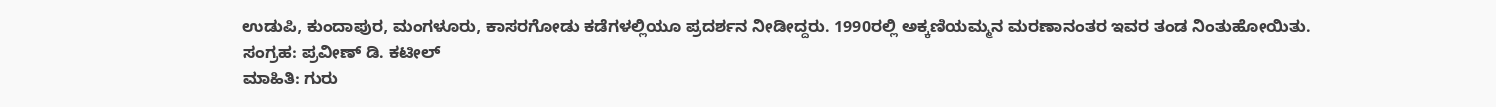ಉಡುಪಿ, ಕುಂದಾಪುರ, ಮಂಗಳೂರು, ಕಾಸರಗೋಡು ಕಡೆಗಳಲ್ಲಿಯೂ ಪ್ರದರ್ಶನ ನೀಡೀದ್ದರು. 1990ರಲ್ಲಿ ಅಕ್ಕಣಿಯಮ್ಮನ ಮರಣಾನಂತರ ಇವರ ತಂಡ ನಿಂತುಹೋಯಿತು.
ಸಂಗ್ರಹ: ಪ್ರವೀಣ್ ಡಿ. ಕಟೀಲ್
ಮಾಹಿತಿ: ಗುರು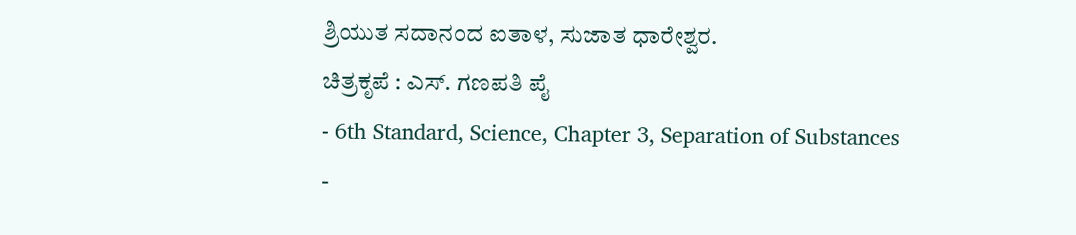ಶ್ರಿಯುತ ಸದಾನಂದ ಐತಾಳ, ಸುಜಾತ ಧಾರೇಶ್ವರ.
ಚಿತ್ರಕೃಪೆ : ಎಸ್. ಗಣಪತಿ ಪೈ
- 6th Standard, Science, Chapter 3, Separation of Substances
-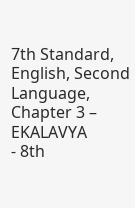7th Standard, English, Second Language, Chapter 3 – EKALAVYA
- 8th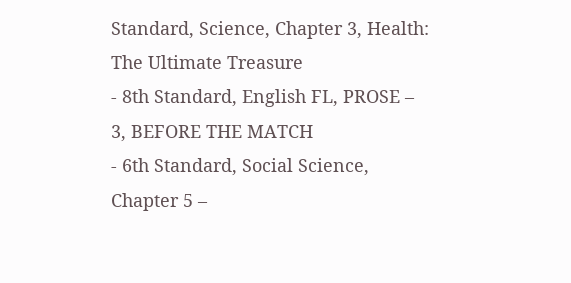Standard, Science, Chapter 3, Health: The Ultimate Treasure
- 8th Standard, English FL, PROSE – 3, BEFORE THE MATCH
- 6th Standard, Social Science, Chapter 5 –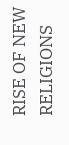RISE OF NEW RELIGIONS